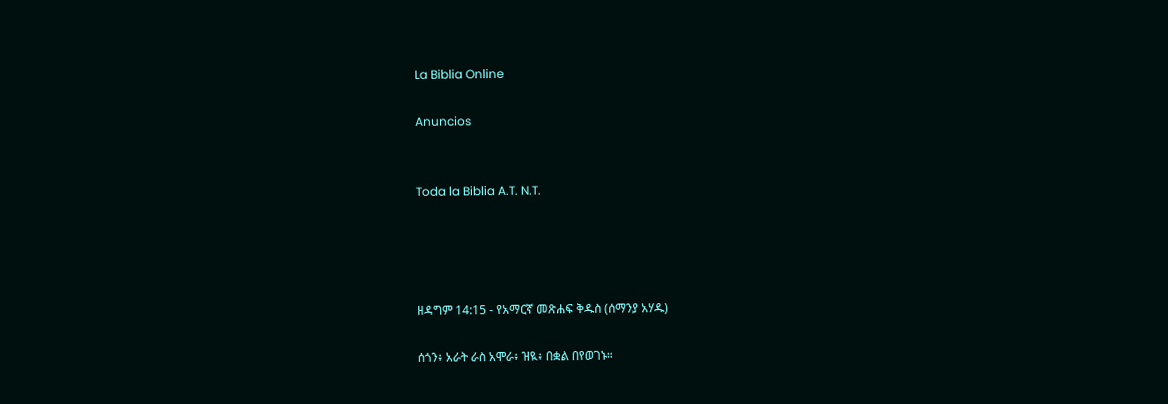La Biblia Online

Anuncios


Toda la Biblia A.T. N.T.




ዘዳግም 14:15 - የአማርኛ መጽሐፍ ቅዱስ (ሰማንያ አሃዱ)

ሰጎን፥ አራት ራስ አሞራ፥ ዝዪ፥ በቋል በየወገኑ።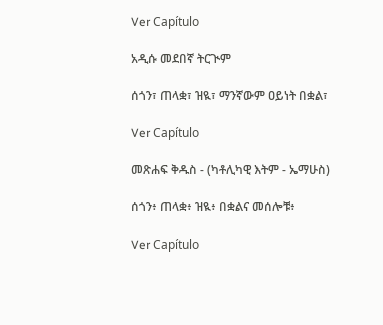Ver Capítulo

አዲሱ መደበኛ ትርጒም

ሰጎን፣ ጠላቋ፣ ዝዪ፣ ማንኛውም ዐይነት በቋል፣

Ver Capítulo

መጽሐፍ ቅዱስ - (ካቶሊካዊ እትም - ኤማሁስ)

ሰጎን፥ ጠላቋ፥ ዝዪ፥ በቋልና መሰሎቹ፥

Ver Capítulo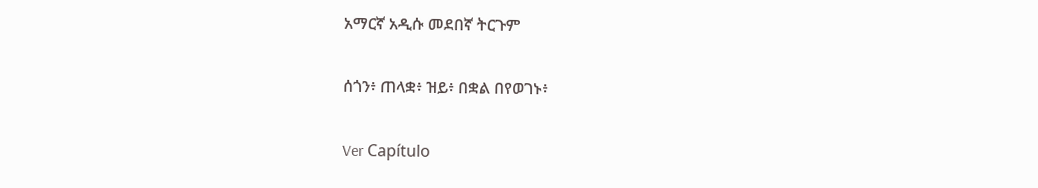አማርኛ አዲሱ መደበኛ ትርጉም

ሰጎን፥ ጠላቋ፥ ዝይ፥ በቋል በየወገኑ፥

Ver Capítulo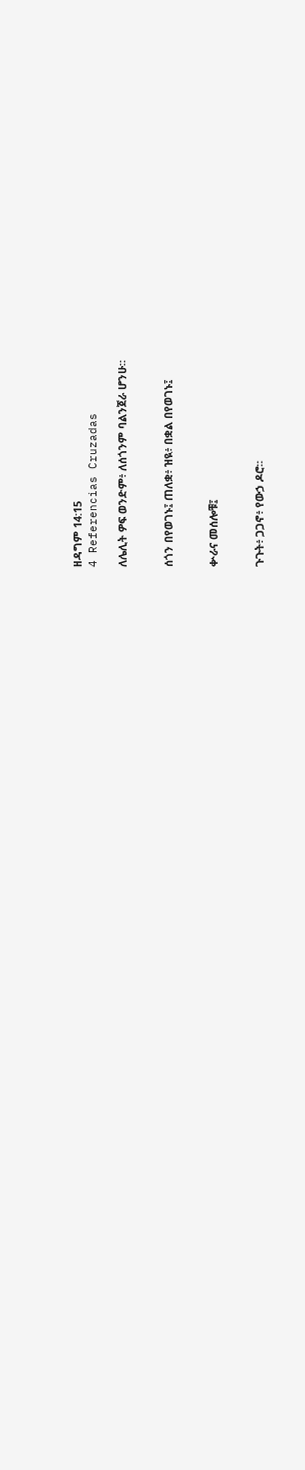ዘዳግም 14:15
4 Referencias Cruzadas

ለሌሊት ዎፍ ወንድም፥ ለሰጎንም ባልንጀራ ሆንሁ።


ሰጎን በየወገኑ፤ ጠለቋ፥ ዝዪ፥ በቋል በየወገኑ፤


ቍራና መሰሎቹ፤


ጉጉት፥ ጋጋኖ፥ የውኃ ዶሮ።